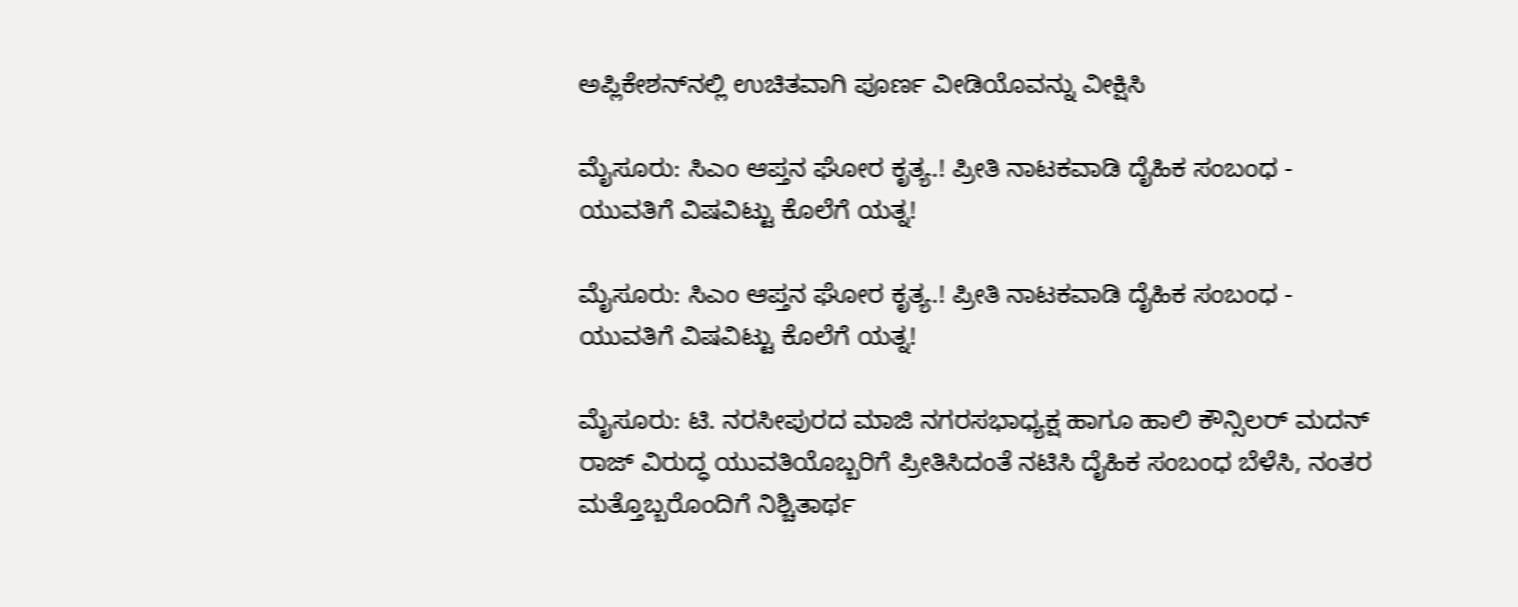ಅಪ್ಲಿಕೇಶನ್‌ನಲ್ಲಿ ಉಚಿತವಾಗಿ ಪೂರ್ಣ ವೀಡಿಯೊವನ್ನು ವೀಕ್ಷಿಸಿ

ಮೈಸೂರು: ಸಿಎಂ ಆಪ್ತನ ಘೋರ ಕೃತ್ಯ.! ಪ್ರೀತಿ ನಾಟಕವಾಡಿ ದೈಹಿಕ ಸಂಬಂಧ - ಯುವತಿಗೆ ವಿಷವಿಟ್ಟು ಕೊಲೆಗೆ ಯತ್ನ!

ಮೈಸೂರು: ಸಿಎಂ ಆಪ್ತನ ಘೋರ ಕೃತ್ಯ.! ಪ್ರೀತಿ ನಾಟಕವಾಡಿ ದೈಹಿಕ ಸಂಬಂಧ - ಯುವತಿಗೆ ವಿಷವಿಟ್ಟು ಕೊಲೆಗೆ ಯತ್ನ!

ಮೈಸೂರು: ಟಿ. ನರಸೀಪುರದ ಮಾಜಿ ನಗರಸಭಾಧ್ಯಕ್ಷ ಹಾಗೂ ಹಾಲಿ ಕೌನ್ಸಿಲರ್ ಮದನ್ ರಾಜ್ ವಿರುದ್ಧ ಯುವತಿಯೊಬ್ಬರಿಗೆ ಪ್ರೀತಿಸಿದಂತೆ ನಟಿಸಿ ದೈಹಿಕ ಸಂಬಂಧ ಬೆಳೆಸಿ, ನಂತರ ಮತ್ತೊಬ್ಬರೊಂದಿಗೆ ನಿಶ್ಚಿತಾರ್ಥ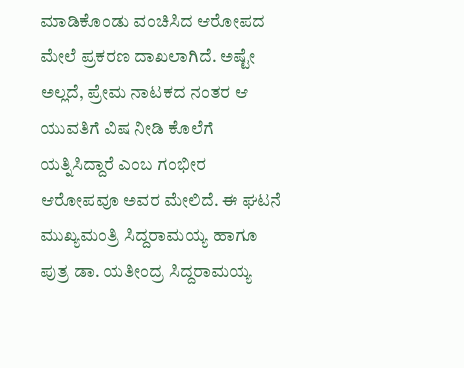ಮಾಡಿಕೊಂಡು ವಂಚಿಸಿದ ಆರೋಪದ ಮೇಲೆ ಪ್ರಕರಣ ದಾಖಲಾಗಿದೆ. ಅಷ್ಟೇ ಅಲ್ಲದೆ, ಪ್ರೇಮ ನಾಟಕದ ನಂತರ ಆ ಯುವತಿಗೆ ವಿಷ ನೀಡಿ ಕೊಲೆಗೆ ಯತ್ನಿಸಿದ್ದಾರೆ ಎಂಬ ಗಂಭೀರ ಆರೋಪವೂ ಅವರ ಮೇಲಿದೆ. ಈ ಘಟನೆ ಮುಖ್ಯಮಂತ್ರಿ ಸಿದ್ದರಾಮಯ್ಯ ಹಾಗೂ ಪುತ್ರ ಡಾ. ಯತೀಂದ್ರ ಸಿದ್ದರಾಮಯ್ಯ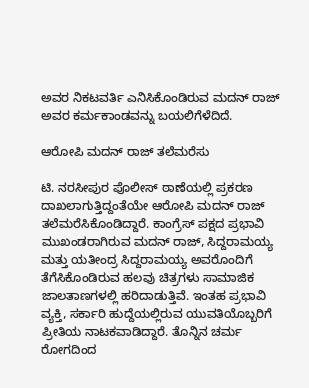ಅವರ ನಿಕಟವರ್ತಿ ಎನಿಸಿಕೊಂಡಿರುವ ಮದನ್ ರಾಜ್ ಅವರ ಕರ್ಮಕಾಂಡವನ್ನು ಬಯಲಿಗೆಳೆದಿದೆ.

ಆರೋಪಿ ಮದನ್ ರಾಜ್ ತಲೆಮರೆಸು

ಟಿ. ನರಸೀಪುರ ಪೊಲೀಸ್ ಠಾಣೆಯಲ್ಲಿ ಪ್ರಕರಣ ದಾಖಲಾಗುತ್ತಿದ್ದಂತೆಯೇ ಆರೋಪಿ ಮದನ್ ರಾಜ್ ತಲೆಮರೆಸಿಕೊಂಡಿದ್ದಾರೆ. ಕಾಂಗ್ರೆಸ್ ಪಕ್ಷದ ಪ್ರಭಾವಿ ಮುಖಂಡರಾಗಿರುವ ಮದನ್ ರಾಜ್, ಸಿದ್ದರಾಮಯ್ಯ ಮತ್ತು ಯತೀಂದ್ರ ಸಿದ್ದರಾಮಯ್ಯ ಅವರೊಂದಿಗೆ ತೆಗೆಸಿಕೊಂಡಿರುವ ಹಲವು ಚಿತ್ರಗಳು ಸಾಮಾಜಿಕ ಜಾಲತಾಣಗಳಲ್ಲಿ ಹರಿದಾಡುತ್ತಿವೆ. ಇಂತಹ ಪ್ರಭಾವಿ ವ್ಯಕ್ತಿ, ಸರ್ಕಾರಿ ಹುದ್ದೆಯಲ್ಲಿರುವ ಯುವತಿಯೊಬ್ಬರಿಗೆ ಪ್ರೀತಿಯ ನಾಟಕವಾಡಿದ್ದಾರೆ. ತೊನ್ನಿನ ಚರ್ಮ ರೋಗದಿಂದ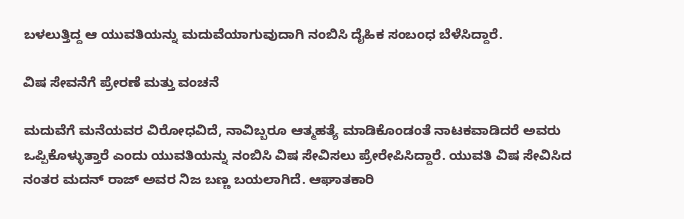ಬಳಲುತ್ತಿದ್ದ ಆ ಯುವತಿಯನ್ನು ಮದುವೆಯಾಗುವುದಾಗಿ ನಂಬಿಸಿ ದೈಹಿಕ ಸಂಬಂಧ ಬೆಳೆಸಿದ್ದಾರೆ.

ವಿಷ ಸೇವನೆಗೆ ಪ್ರೇರಣೆ ಮತ್ತು ವಂಚನೆ

ಮದುವೆಗೆ ಮನೆಯವರ ವಿರೋಧವಿದೆ, ನಾವಿಬ್ಬರೂ ಆತ್ಮಹತ್ಯೆ ಮಾಡಿಕೊಂಡಂತೆ ನಾಟಕವಾಡಿದರೆ ಅವರು ಒಪ್ಪಿಕೊಳ್ಳುತ್ತಾರೆ ಎಂದು ಯುವತಿಯನ್ನು ನಂಬಿಸಿ ವಿಷ ಸೇವಿಸಲು ಪ್ರೇರೇಪಿಸಿದ್ದಾರೆ. ಯುವತಿ ವಿಷ ಸೇವಿಸಿದ ನಂತರ ಮದನ್ ರಾಜ್ ಅವರ ನಿಜ ಬಣ್ಣ ಬಯಲಾಗಿದೆ. ಆಘಾತಕಾರಿ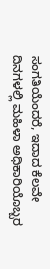ಸಂಗತಿಯೆಂದರೆ, ಇದಾದ ಕೆಲವೇ ದಿನಗಳಲ್ಲಿ ಮಹಿಳಾ ಅಧಿಕಾರಿಯೊಬ್ಬರ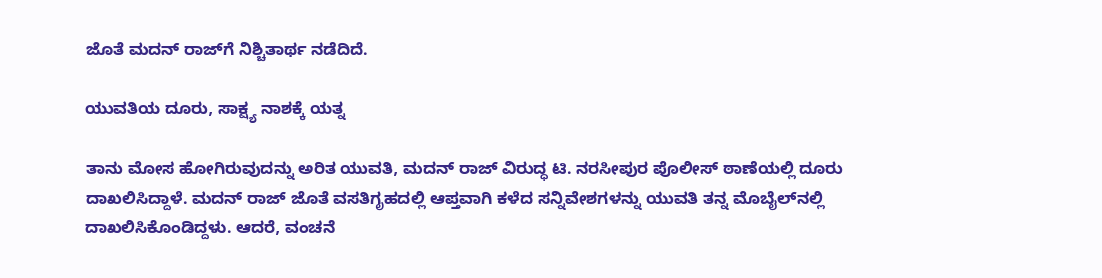ಜೊತೆ ಮದನ್ ರಾಜ್‌ಗೆ ನಿಶ್ಚಿತಾರ್ಥ ನಡೆದಿದೆ.

ಯುವತಿಯ ದೂರು, ಸಾಕ್ಷ್ಯ ನಾಶಕ್ಕೆ ಯತ್ನ

ತಾನು ಮೋಸ ಹೋಗಿರುವುದನ್ನು ಅರಿತ ಯುವತಿ, ಮದನ್ ರಾಜ್ ವಿರುದ್ಧ ಟಿ. ನರಸೀಪುರ ಪೊಲೀಸ್ ಠಾಣೆಯಲ್ಲಿ ದೂರು ದಾಖಲಿಸಿದ್ದಾಳೆ. ಮದನ್ ರಾಜ್ ಜೊತೆ ವಸತಿಗೃಹದಲ್ಲಿ ಆಪ್ತವಾಗಿ ಕಳೆದ ಸನ್ನಿವೇಶಗಳನ್ನು ಯುವತಿ ತನ್ನ ಮೊಬೈಲ್‌ನಲ್ಲಿ ದಾಖಲಿಸಿಕೊಂಡಿದ್ದಳು. ಆದರೆ, ವಂಚನೆ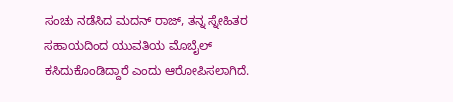ಸಂಚು ನಡೆಸಿದ ಮದನ್ ರಾಜ್, ತನ್ನ ಸ್ನೇಹಿತರ ಸಹಾಯದಿಂದ ಯುವತಿಯ ಮೊಬೈಲ್ ಕಸಿದುಕೊಂಡಿದ್ದಾರೆ ಎಂದು ಆರೋಪಿಸಲಾಗಿದೆ.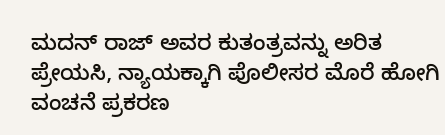ಮದನ್ ರಾಜ್ ಅವರ ಕುತಂತ್ರವನ್ನು ಅರಿತ ಪ್ರೇಯಸಿ, ನ್ಯಾಯಕ್ಕಾಗಿ ಪೊಲೀಸರ ಮೊರೆ ಹೋಗಿ ವಂಚನೆ ಪ್ರಕರಣ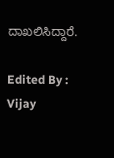ದಾಖಲಿಸಿದ್ದಾರೆ.

Edited By : Vijay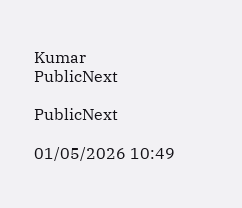Kumar
PublicNext

PublicNext

01/05/2026 10:49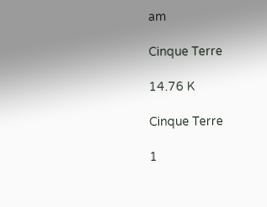am

Cinque Terre

14.76 K

Cinque Terre

1